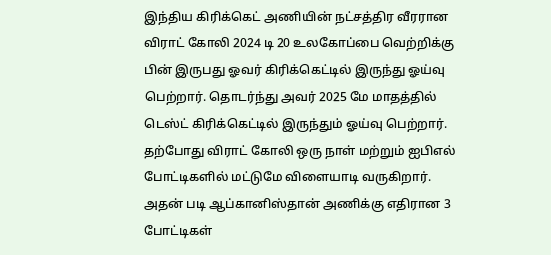இந்திய கிரிக்கெட் அணியின் நட்சத்திர வீரரான விராட் கோலி 2024 டி 20 உலகோப்பை வெற்றிக்கு பின் இருபது ஓவர் கிரிக்கெட்டில் இருந்து ஓய்வு பெற்றார். தொடர்ந்து அவர் 2025 மே மாதத்தில் டெஸ்ட் கிரிக்கெட்டில் இருந்தும் ஓய்வு பெற்றார்.
தற்போது விராட் கோலி ஒரு நாள் மற்றும் ஐபிஎல் போட்டிகளில் மட்டுமே விளையாடி வருகிறார்.
அதன் படி ஆப்கானிஸ்தான் அணிக்கு எதிரான 3 போட்டிகள்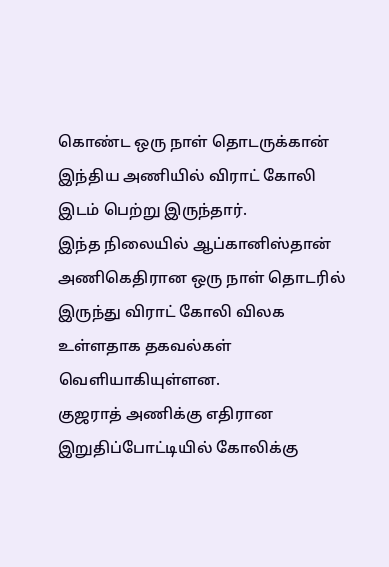கொண்ட ஒரு நாள் தொடருக்கான் இந்திய அணியில் விராட் கோலி இடம் பெற்று இருந்தார்.
இந்த நிலையில் ஆப்கானிஸ்தான் அணிகெதிரான ஒரு நாள் தொடரில் இருந்து விராட் கோலி விலக உள்ளதாக தகவல்கள் வெளியாகியுள்ளன.
குஜராத் அணிக்கு எதிரான இறுதிப்போட்டியில் கோலிக்கு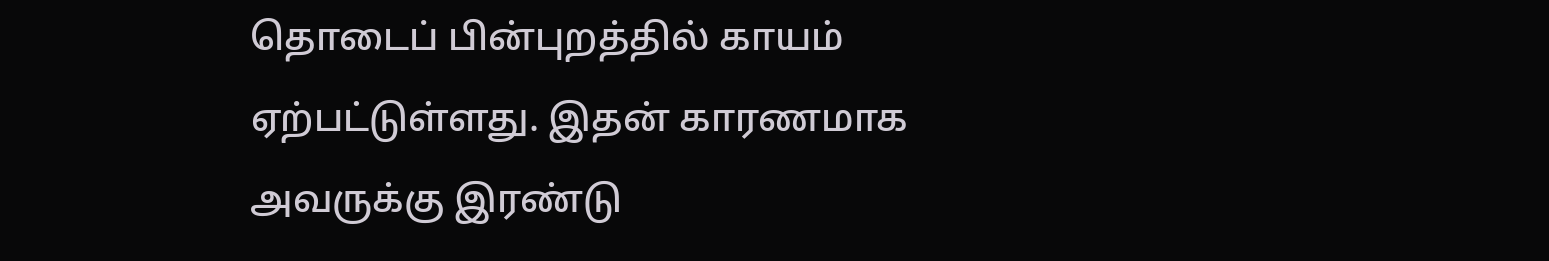தொடைப் பின்புறத்தில் காயம் ஏற்பட்டுள்ளது. இதன் காரணமாக அவருக்கு இரண்டு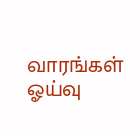வாரங்கள் ஓய்வு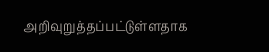அறிவுறுத்தப்பட்டுள்ளதாக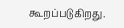கூறப்படுகிறது.